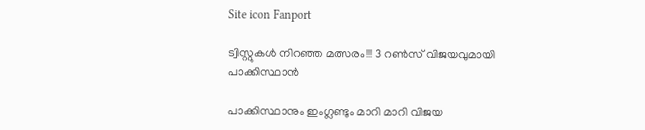Site icon Fanport

ട്വിസ്റ്റുകള്‍ നിറഞ്ഞ മത്സരം!!! 3 റൺസ് വിജയവുമായി പാക്കിസ്ഥാന്‍

പാക്കിസ്ഥാനും ഇംഗ്ലണ്ടും മാറി മാറി വിജയ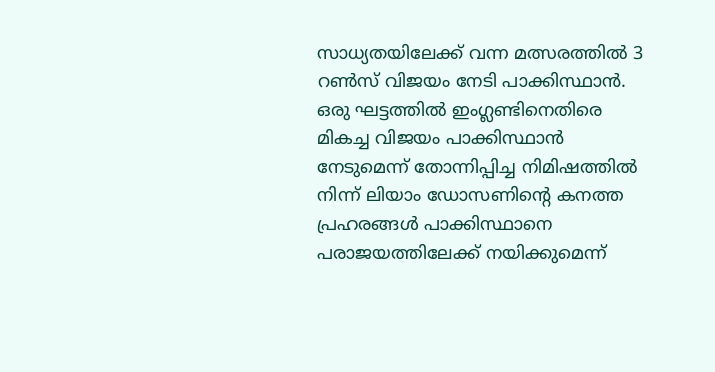സാധ്യതയിലേക്ക് വന്ന മത്സരത്തിൽ 3 റൺസ് വിജയം നേടി പാക്കിസ്ഥാന്‍. ഒരു ഘട്ടത്തിൽ ഇംഗ്ലണ്ടിനെതിരെ മികച്ച വിജയം പാക്കിസ്ഥാന്‍ നേടുമെന്ന് തോന്നിപ്പിച്ച നിമിഷത്തിൽ നിന്ന് ലിയാം ഡോസണിന്റെ കനത്ത പ്രഹരങ്ങള്‍ പാക്കിസ്ഥാനെ പരാജയത്തിലേക്ക് നയിക്കുമെന്ന്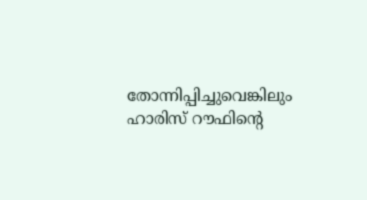തോന്നിപ്പിച്ചുവെങ്കിലും ഹാരിസ് റൗഫിന്റെ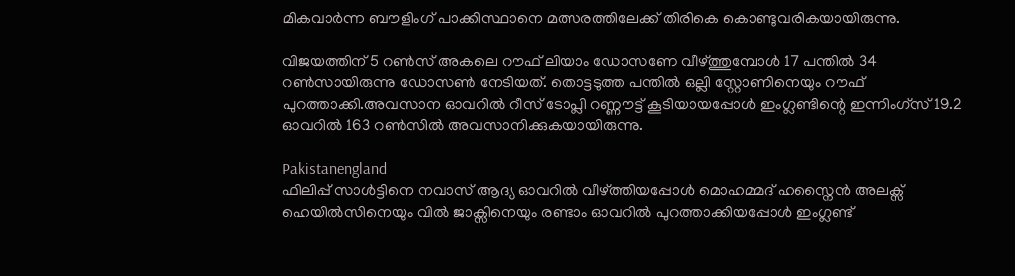മികവാര്‍ന്ന ബൗളിംഗ് പാക്കിസ്ഥാനെ മത്സരത്തിലേക്ക് തിരികെ കൊണ്ടുവരികയായിരുന്നു.

വിജയത്തിന് 5 റൺസ് അകലെ റൗഫ് ലിയാം ഡോസണേ വീഴ്ത്തുമ്പോള്‍ 17 പന്തിൽ 34 റൺസായിരുന്നു ഡോസൺ നേടിയത്. തൊട്ടടുത്ത പന്തിൽ ഒല്ലി സ്റ്റോണിനെയും റൗഫ് പുറത്താക്കി.അവസാന ഓവറിൽ റീസ് ടോപ്ലി റണ്ണൗട്ട് കൂടിയായപ്പോള്‍ ഇംഗ്ലണ്ടിന്റെ ഇന്നിംഗ്സ് 19.2 ഓവറിൽ 163 റൺസിൽ അവസാനിക്കുകയായിരുന്നു.

Pakistanengland
ഫിലിപ്പ് സാള്‍ട്ടിനെ നവാസ് ആദ്യ ഓവറിൽ വീഴ്ത്തിയപ്പോള്‍ മൊഹമ്മദ് ഹസ്നൈന്‍ അലക്സ് ഹെയിൽസിനെയും വിൽ ജാക്സിനെയും രണ്ടാം ഓവറിൽ പുറത്താക്കിയപ്പോള്‍ ഇംഗ്ലണ്ട്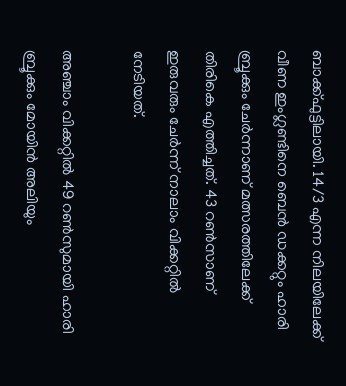ബാക്ക്ഫുട്ടിലായി. 14/3 എന്ന നിലയിലേക്ക് വീണ ഇംഗ്ലണ്ടിനെ ബെന്‍ ഡക്കറ്റും ഹാരി ബ്രൂക്കും ചേര്‍ന്നാണ് മത്സരത്തിലേക്ക് തിരികെ എത്തിച്ചത്. 43 റൺസാണ് ഇരുവരും ചേര്‍ന്ന് നാലാം വിക്കറ്റിൽ നേടിയത്.

അഞ്ചാം വിക്കറ്റിൽ 49 റൺസുമായി ഹാരി ബ്രൂക്കും മോയിന്‍ അലിയും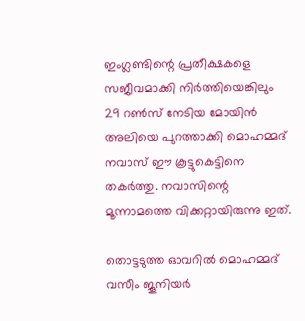ഇംഗ്ലണ്ടിന്റെ പ്രതീക്ഷകളെ സജീവമാക്കി നിര്‍ത്തിയെങ്കിലും 29 റൺസ് നേടിയ മോയിന്‍ അലിയെ പുറത്താക്കി മൊഹമ്മദ് നവാസ് ഈ കൂട്ടുകെട്ടിനെ തകര്‍ത്തു. നവാസിന്റെ മൂന്നാമത്തെ വിക്കറ്റായിരുന്നു ഇത്.

തൊട്ടടുത്ത ഓവറിൽ മൊഹമ്മദ് വസീം ജൂനിയര്‍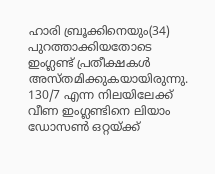ഹാരി ബ്രൂക്കിനെയും(34) പുറത്താക്കിയതോടെ ഇംഗ്ലണ്ട് പ്രതീക്ഷകള്‍ അസ്തമിക്കുകയായിരുന്നു. 130/7 എന്ന നിലയിലേക്ക് വീണ ഇംഗ്ലണ്ടിനെ ലിയാം ഡോസൺ ഒറ്റയ്ക്ക്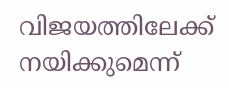വിജയത്തിലേക്ക് നയിക്കുമെന്ന്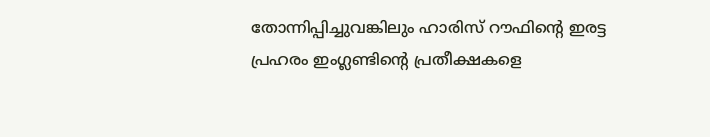തോന്നിപ്പിച്ചുവങ്കിലും ഹാരിസ് റൗഫിന്റെ ഇരട്ട പ്രഹരം ഇംഗ്ലണ്ടിന്റെ പ്രതീക്ഷകളെ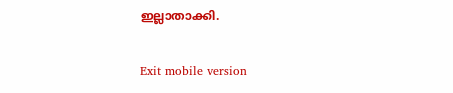ഇല്ലാതാക്കി.

Exit mobile version